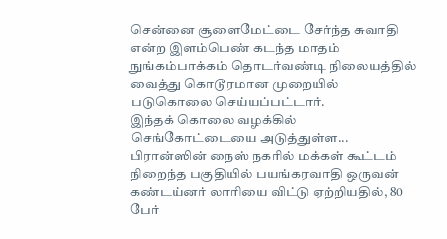சென்னை சூளைமேட்டை சேர்ந்த சுவாதி என்ற இளம்பெண் கடந்த மாதம் நுங்கம்பாக்கம் தொடர்வண்டி நிலையத்தில் வைத்து கொடூரமான முறையில் படுகொலை செய்யப்பட்டார்.
இந்தக் கொலை வழக்கில் செங்கோட்டையை அடுத்துள்ள...
பிரான்ஸின் நைஸ் நகரில் மக்கள் கூட்டம் நிறைந்த பகுதியில் பயங்கரவாதி ஒருவன் கண்டய்னர் லாரியை விட்டு ஏற்றியதில், 80 பேர்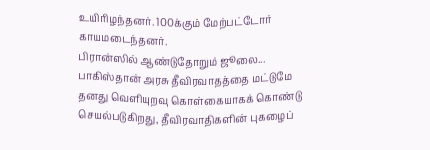உயிரிழந்தனர். 100க்கும் மேற்பட்டோர் காயமடைந்தனர்.
பிரான்ஸில் ஆண்டுதோறும் ஜூலை...
பாகிஸ்தான் அரசு தீவிரவாதத்தை மட்டுமே தனது வெளியுறவு கொள்கையாகக் கொண்டு செயல்படுகிறது, தீவிரவாதிகளின் புகழைப்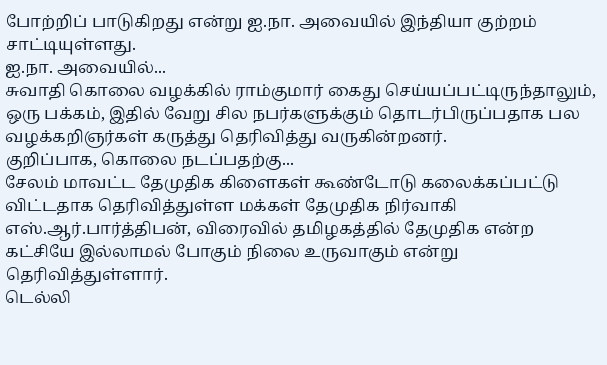போற்றிப் பாடுகிறது என்று ஐ.நா. அவையில் இந்தியா குற்றம் சாட்டியுள்ளது.
ஐ.நா. அவையில்...
சுவாதி கொலை வழக்கில் ராம்குமார் கைது செய்யப்பட்டிருந்தாலும், ஒரு பக்கம், இதில் வேறு சில நபர்களுக்கும் தொடர்பிருப்பதாக பல வழக்கறிஞர்கள் கருத்து தெரிவித்து வருகின்றனர்.
குறிப்பாக, கொலை நடப்பதற்கு...
சேலம் மாவட்ட தேமுதிக கிளைகள் கூண்டோடு கலைக்கப்பட்டு விட்டதாக தெரிவித்துள்ள மக்கள் தேமுதிக நிர்வாகி எஸ்.ஆர்.பார்த்திபன், விரைவில் தமிழகத்தில் தேமுதிக என்ற கட்சியே இல்லாமல் போகும் நிலை உருவாகும் என்று தெரிவித்துள்ளார்.
டெல்லி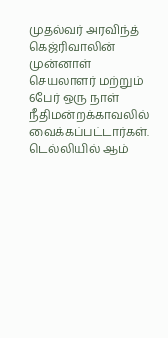முதல்வர் அரவிந்த் கெஜ்ரிவாலின் முன்னாள் செயலாளர் மற்றும் 6பேர் ஒரு நாள் நீதிமன்றக்காவலில் வைக்கப்பட்டார்கள்.
டெல்லியில் ஆம்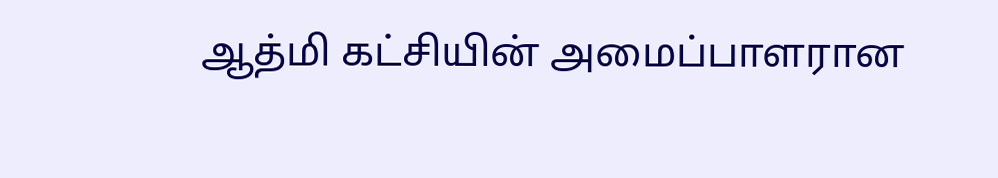ஆத்மி கட்சியின் அமைப்பாளரான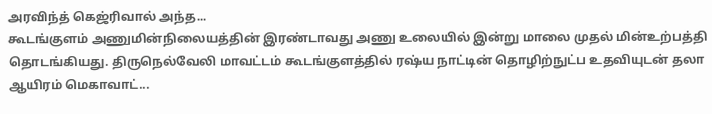அரவிந்த் கெஜ்ரிவால் அந்த...
கூடங்குளம் அணுமின்நிலையத்தின் இரண்டாவது அணு உலையில் இன்று மாலை முதல் மின்உற்பத்தி தொடங்கியது. திருநெல்வேலி மாவட்டம் கூடங்குளத்தில் ரஷ்ய நாட்டின் தொழிற்நுட்ப உதவியுடன் தலா ஆயிரம் மெகாவாட்...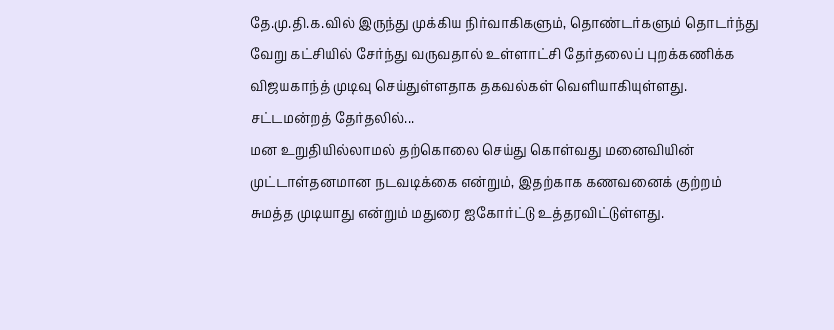தே.மு.தி.க.வில் இருந்து முக்கிய நிர்வாகிகளும், தொண்டர்களும் தொடர்ந்து வேறு கட்சியில் சேர்ந்து வருவதால் உள்ளாட்சி தேர்தலைப் புறக்கணிக்க விஜயகாந்த் முடிவு செய்துள்ளதாக தகவல்கள் வெளியாகியுள்ளது.
சட்டமன்றத் தேர்தலில்...
மன உறுதியில்லாமல் தற்கொலை செய்து கொள்வது மனைவியின் முட்டாள்தனமான நடவடிக்கை என்றும், இதற்காக கணவனைக் குற்றம் சுமத்த முடியாது என்றும் மதுரை ஐகோர்ட்டு உத்தரவிட்டுள்ளது.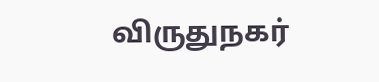விருதுநகர்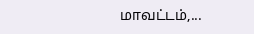மாவட்டம்,...